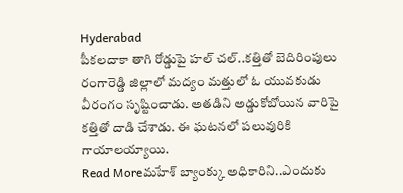Hyderabad
పీకలదాకా తాగి రోడ్డుపై హల్ చల్..కత్తితో బెదిరింపులు
రంగారెడ్డి జిల్లాలో మద్యం మత్తులో ఓ యువకుడు వీరంగం సృష్టించాడు. అతడిని అడ్డుకోబోయిన వారిపై కత్తితో దాడి చేశాడు. ఈ ఘటనలో పలువురికి గాయాలయ్యాయి.
Read Moreమహేశ్ బ్యాంక్కు అధికారిని..ఎందుకు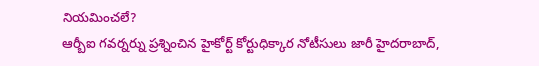నియమించలే?
ఆర్బీఐ గవర్నర్ను ప్రశ్నించిన హైకోర్ట్ కోర్టుధిక్కార నోటీసులు జారీ హైదరాబాద్,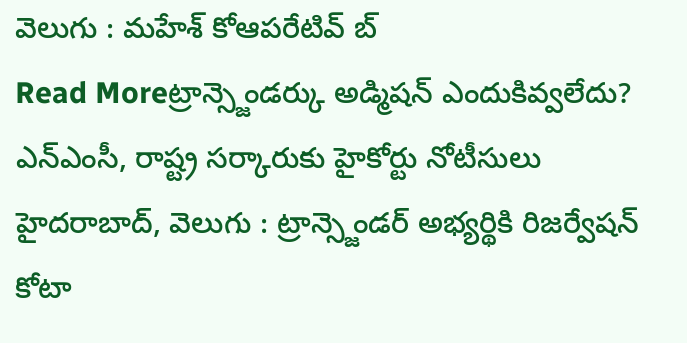వెలుగు : మహేశ్ కోఆపరేటివ్ బ్
Read Moreట్రాన్స్జెండర్కు అడ్మిషన్ ఎందుకివ్వలేదు?
ఎన్ఎంసీ, రాష్ట్ర సర్కారుకు హైకోర్టు నోటీసులు హైదరాబాద్, వెలుగు : ట్రాన్స్జెండర్ అభ్యర్థికి రిజర్వేషన్ కోటా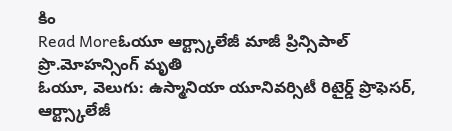కిం
Read Moreఓయూ ఆర్ట్స్కాలేజీ మాజీ ప్రిన్సిపాల్ ప్రొ.మోహన్సింగ్ మృతి
ఓయూ, వెలుగు: ఉస్మానియా యూనివర్సిటీ రిటైర్డ్ ప్రొఫెసర్, ఆర్ట్స్కాలేజీ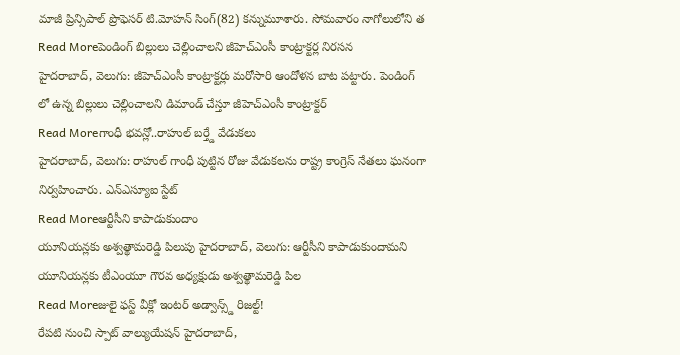మాజీ ప్రిన్సిపాల్ ప్రొఫెసర్ టి.మోహన్ సింగ్(82) కన్నుమూశారు. సోమవారం నాగోలులోని త
Read Moreపెండింగ్ బిల్లులు చెల్లించాలని జీహెచ్ఎంసీ కాంట్రాక్టర్ల నిరసన
హైదరాబాద్, వెలుగు: జీహెచ్ఎంసీ కాంట్రాక్టర్లు మరోసారి ఆందోళన బాట పట్టారు. పెండింగ్ లో ఉన్న బిల్లులు చెల్లించాలని డిమాండ్ చేస్తూ జీహెచ్ఎంసీ కాంట్రాక్టర్
Read Moreగాంధీ భవన్లో..రాహుల్ బర్త్డే వేడుకలు
హైదరాబాద్, వెలుగు: రాహుల్ గాంధీ పుట్టిన రోజు వేడుకలను రాష్ట్ర కాంగ్రెస్ నేతలు ఘనంగా నిర్వహించారు. ఎన్ఎస్యూఐ స్టేట్
Read Moreఆర్టీసీని కాపాడుకుందాం
యూనియన్లకు అశ్వత్థామరెడ్డి పిలుపు హైదరాబాద్, వెలుగు: ఆర్టీసీని కాపాడుకుందామని యూనియన్లకు టీఎంయూ గౌరవ అధ్యక్షుడు అశ్వత్థామరెడ్డి పిల
Read Moreజులై ఫస్ట్ వీక్లో ఇంటర్ అడ్వాన్స్డ్ రిజల్ట్!
రేపటి నుంచి స్పాట్ వాల్యుయేషన్ హైదరాబాద్,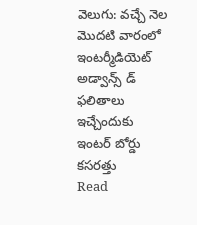వెలుగు: వచ్చే నెల మొదటి వారంలో ఇంటర్మీడియెట్ అడ్వాన్స్ డ్ ఫలితాలు ఇచ్చేందుకు ఇంటర్ బోర్డు కసరత్తు
Read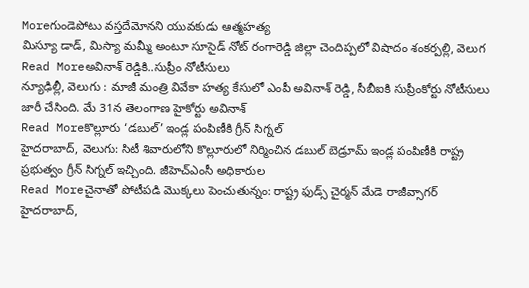Moreగుండెపోటు వస్తదేమోనని యువకుడు ఆత్మహత్య
మిస్యూ డాడ్, మిస్యా మమ్మీ అంటూ సూసైడ్ నోట్ రంగారెడ్డి జిల్లా చెందిప్పలో విషాదం శంకర్పల్లి, వెలుగ
Read Moreఅవినాశ్ రెడ్డికి..సుప్రీం నోటీసులు
న్యూఢిల్లీ, వెలుగు : మాజీ మంత్రి వివేకా హత్య కేసులో ఎంపీ అవినాశ్ రెడ్డి, సీబీఐకి సుప్రీంకోర్టు నోటీసులు జారీ చేసింది. మే 31న తెలంగాణ హైకోర్టు అవినాశ్
Read Moreకొల్లూరు ‘డబుల్’ ఇండ్ల పంపిణీకి గ్రీన్ సిగ్నల్
హైదరాబాద్, వెలుగు: సిటీ శివారులోని కొల్లూరులో నిర్మించిన డబుల్ బెడ్రూమ్ ఇండ్ల పంపిణీకి రాష్ట్ర ప్రభుత్వం గ్రీన్ సిగ్నల్ ఇచ్చింది. జీహెచ్ఎంసీ అధికారుల
Read Moreచైనాతో పోటీపడి మొక్కలు పెంచుతున్నం: రాష్ట్ర ఫుడ్స్ చైర్మన్ మేడె రాజీవ్సాగర్
హైదరాబాద్,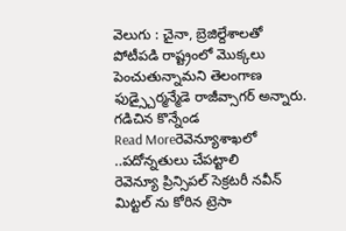వెలుగు : చైనా, బ్రెజిల్దేశాలతో పోటీపడి రాష్ట్రంలో మొక్కలు పెంచుతున్నామని తెలంగాణ ఫుడ్స్చైర్మన్మేడె రాజీవ్సాగర్ అన్నారు. గడిచిన కొన్నేండ
Read Moreరెవెన్యూశాఖలో ..పదోన్నతులు చేపట్టాలి
రెవెన్యూ ప్రిన్సిపల్ సెక్రటరీ నవీన్ మిట్టల్ ను కోరిన ట్రెసా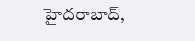హైదరాబాద్,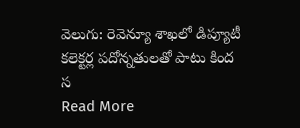వెలుగు: రెవెన్యూ శాఖలో డిప్యూటీ కలెక్టర్ల పదోన్నతులతో పాటు కింద స
Read More